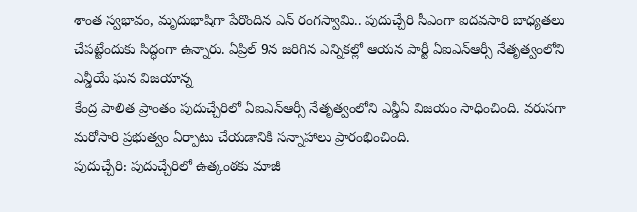శాంత స్వభావం, మృదుభాషిగా పేరొందిన ఎన్ రంగస్వామి.. పుదుచ్చేరి సీఎంగా ఐదవసారి బాధ్యతలు చేపట్టేందుకు సిద్ధంగా ఉన్నారు. ఏప్రిల్ 9న జరిగిన ఎన్నికల్లో ఆయన పార్టీ ఏఐఎన్ఆర్సీ నేతృత్వంలోని ఎన్డీయే ఘన విజయాన్న
కేంద్ర పాలిత ప్రాంతం పుదుచ్చేరిలో ఏఐఎన్ఆర్సీ నేతృత్వంలోని ఎన్డీఏ విజయం సాధించింది. వరుసగా మరోసారి ప్రభుత్వం ఏర్పాటు చేయడానికి సన్నాహాలు ప్రారంభించింది.
పుదుచ్చేరి: పుదుచ్చేరిలో ఉత్కంఠకు మాజీ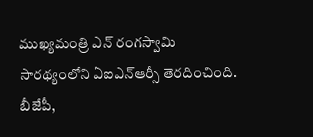ముఖ్యమంత్రి ఎన్ రంగస్వామి సారథ్యంలోని ఏఐఎన్ఆర్సీ తెరదించింది. బీజేపీ,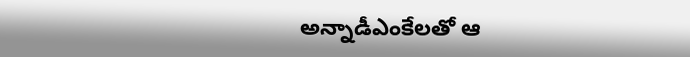అన్నాడీఎంకేలతో ఆ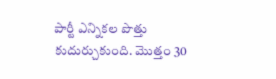పార్టీ ఎన్నికల పొత్తు కుదుర్చుకుంది. మొత్తం 30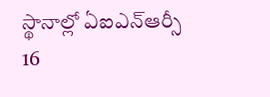స్థానాల్లో ఏఐఎన్ఆర్సీ 16